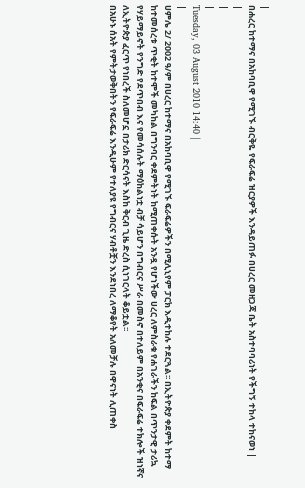|
በሐረር ከተማና በአከባቢዋ የሚገኙ ብርቅዬ የፍራፍሬ ዝርያዎች እንዳይጠፉ በሀረር መዘጋጃ ቤት አስተባባሪነት የችግኝ ተከላ ተከናወነ |
|
|
|
Tuesday, 03 August 2010 14:40 |
|
ሀምሌ 2/ 2002 ዓ/ም በሀረር ከተማና በአከባቢዋ የሚገኙ ፍራፍሬዎችን በሚሊኒየም ፓርክ እዲተከሉ ተደርጓል፡፡ በኢትዮጵያ ቀደምት ከተማ ከተመሰረቱ ጥቂት ከተሞች መካከል በግንባር ቀደምትነት ከሚጠቀሱት አንዷ የሆነችው ሀረር ለምስራቁ የሐገራችን ከፍል በጥንታዊ ታሪኳ የሃይማይኖት የንግድ የደጥበብ እና የመሳሰሉት ማዕከልነቷ ብቻ ሳይሆን በግብርና ሥራ በመስኖ በተለይም በአንቂና በፍራፍሬ ተክሎች ዝነኛና ለኢትዮጵያ ፈርጥ የነበረች ስለመሆኗ በታሪክ ድርሳናት እስከ ቅርብ ጊዜ ድረስ ሲነገርላት ቆይቷል፡፡
በአሁኑ ሰአት የምትታወቅበትን የፍራፍሬ እንዲሁም የተለያዩ የግብርና ሃብቶቿን እንደነበረ ለማቆየት አለመቻሉ በዋናነት ሊጠቀስ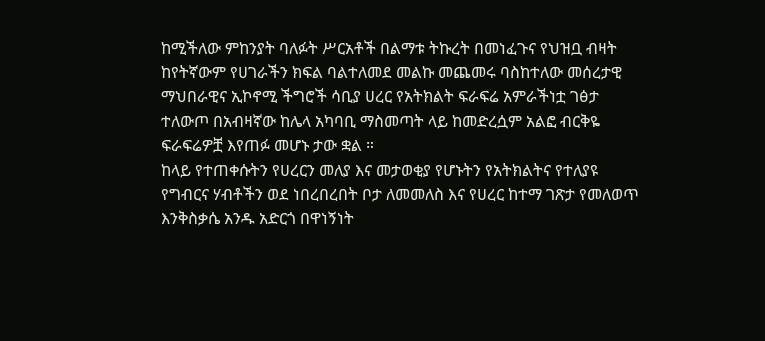ከሚችለው ምከንያት ባለፉት ሥርአቶች በልማቱ ትኩረት በመነፈጉና የህዝቧ ብዛት ከየትኛውም የሀገራችን ክፍል ባልተለመደ መልኩ መጨመሩ ባስከተለው መሰረታዊ ማህበራዊና ኢኮኖሚ ችግሮች ሳቢያ ሀረር የአትክልት ፍራፍሬ አምራችነቷ ገፅታ ተለውጦ በአብዛኛው ከሌላ አካባቢ ማስመጣት ላይ ከመድረሷም አልፎ ብርቅዬ ፍራፍሬዎቿ እየጠፉ መሆኑ ታው ቋል ።
ከላይ የተጠቀሱትን የሀረርን መለያ እና መታወቂያ የሆኑትን የአትክልትና የተለያዩ የግብርና ሃብቶችን ወደ ነበረበረበት ቦታ ለመመለስ እና የሀረር ከተማ ገጽታ የመለወጥ እንቅስቃሴ አንዱ አድርጎ በዋነኝነት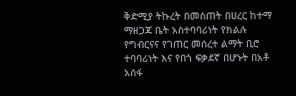ቅድሚያ ትኩረት በመስጠት በሀረር ከተማ ማዘጋጃ ቤት አስተባባሪነት የክልሉ የግብርናና የገጠር መሰረተ ልማት ቢሮ ተባባሪነት እና የበጎ ፍቃደኛ በሆኑት በአቶ አሰፋ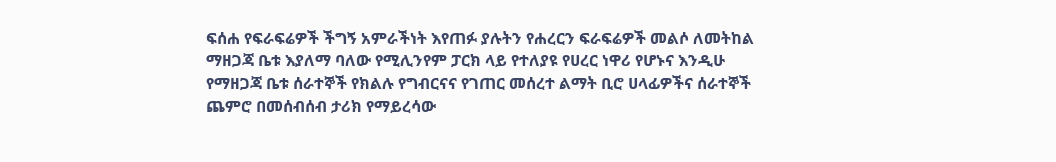ፍሰሐ የፍራፍሬዎች ችግኝ አምራችነት እየጠፉ ያሉትን የሐረርን ፍራፍሬዎች መልሶ ለመትከል ማዘጋጃ ቤቱ እያለማ ባለው የሚሊንየም ፓርክ ላይ የተለያዩ የሀረር ነዋሪ የሆኑና እንዲሁ የማዘጋጃ ቤቱ ሰራተኞች የክልሉ የግብርናና የገጠር መሰረተ ልማት ቢሮ ሀላፊዎችና ሰራተኞች ጨምሮ በመሰብሰብ ታሪክ የማይረሳው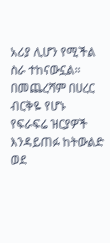አሪያ ሊሆን የሚችል ስራ ተከናውኗል።
በመጨረሻም በሀረር ብርቅዬ የሆኑ የፍራፍሬ ዝርያዎች እንዳይጠፉ ከትውልድ ወደ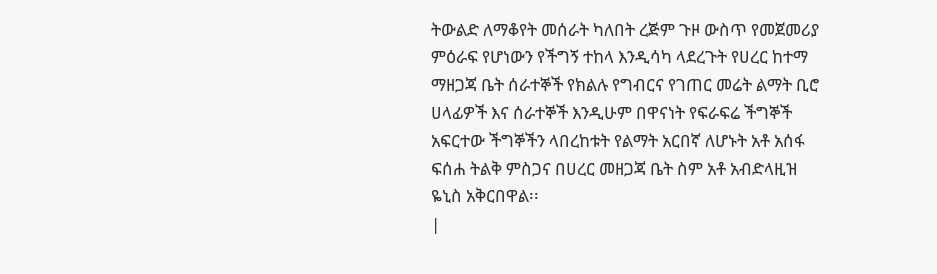ትውልድ ለማቆየት መሰራት ካለበት ረጅም ጉዞ ውስጥ የመጀመሪያ ምዕራፍ የሆነውን የችግኝ ተከላ እንዲሳካ ላደረጉት የሀረር ከተማ ማዘጋጃ ቤት ሰራተኞች የክልሉ የግብርና የገጠር መሬት ልማት ቢሮ ሀላፊዎች እና ሰራተኞች እንዲሁም በዋናነት የፍራፍሬ ችግኞች አፍርተው ችግኞችን ላበረከቱት የልማት አርበኛ ለሆኑት አቶ አሰፋ ፍሰሐ ትልቅ ምስጋና በሀረር መዘጋጃ ቤት ስም አቶ አብድላዚዝ ዬኒስ አቅርበዋል፡፡
|